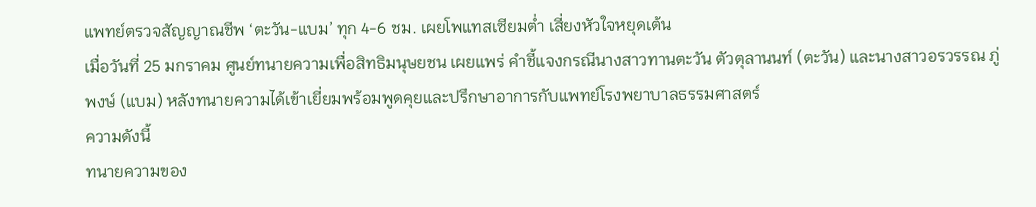แพทย์ตรวจสัญญาณชีพ ‘ตะวัน-แบม’ ทุก 4-6 ชม. เผยโพแทสเซียมต่ำ เสี่ยงหัวใจหยุดเต้น
เมื่อวันที่ 25 มกราคม ศูนย์ทนายความเพื่อสิทธิมนุษยชน เผยแพร่ คำชี้แจงกรณีนางสาวทานตะวัน ตัวตุลานนท์ (ตะวัน) และนางสาวอรวรรณ ภู่พงษ์ (แบม) หลังทนายความได้เข้าเยี่ยมพร้อมพูดคุยและปรึกษาอาการกับแพทย์โรงพยาบาลธรรมศาสตร์
ความดังนี้
ทนายความของ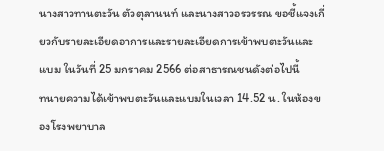นางสาวทานตะวัน ตัวตุลานนท์ และนางสาวอรวรรณ ขอชี้แจงเกี่ยวกับรายละเอียดอาการและรายละเอียดการเข้าพบตะวันและแบม ในวันที่ 25 มกราคม 2566 ต่อสาธารณชนดังต่อไปนี้
ทนายความได้เข้าพบตะวันและแบมในเวลา 14.52 น. ในห้องของโรงพยาบาล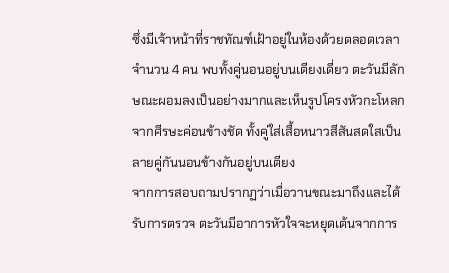ซึ่งมีเจ้าหน้าที่ราชทัณฑ์เฝ้าอยู่ในห้องด้วยตลอดเวลาจำนวน 4 คน พบทั้งคู่นอนอยู่บนเตียงเดี่ยว ตะวันมีลักษณะผอมลงเป็นอย่างมากและเห็นรูปโครงหัวกะโหลกจากศีรษะค่อนข้างชัด ทั้งคู่ใส่เสื้อหนาวสีสันสดใสเป็นลายคู่กันนอนข้างกันอยู่บนเตียง
จากการสอบถามปรากฏว่าเมื่อวานขณะมาถึงและได้รับการตรวจ ตะวันมีอาการหัวใจจะหยุดเต้นจากการ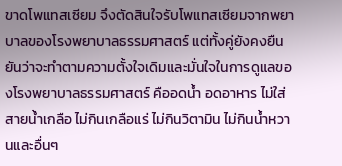ขาดโพแทสเซียม จึงตัดสินใจรับโพแทสเซียมจากพยาบาลของโรงพยาบาลธรรมศาสตร์ แต่ทั้งคู่ยังคงยืนยันว่าจะทำตามความตั้งใจเดิมและมั่นใจในการดูแลของโรงพยาบาลธรรมศาสตร์ คืออดน้ำ อดอาหาร ไม่ใส่สายน้ำเกลือ ไม่กินเกลือแร่ ไม่กินวิตามิน ไม่กินน้ำหวานและอื่นๆ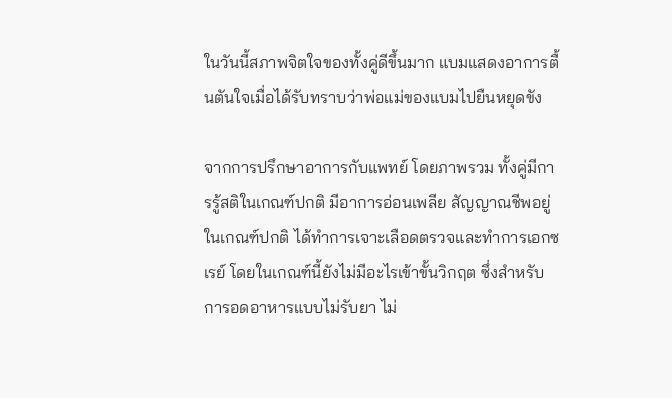ในวันนี้สภาพจิตใจของทั้งคู่ดีขึ้นมาก แบมแสดงอาการตื้นตันใจเมื่อได้รับทราบว่าพ่อแม่ของแบมไปยืนหยุดขัง

จากการปรึกษาอาการกับแพทย์ โดยภาพรวม ทั้งคู่มีการรู้สติในเกณฑ์ปกติ มีอาการอ่อนเพลีย สัญญาณชีพอยู่ในเกณฑ์ปกติ ได้ทำการเจาะเลือดตรวจและทำการเอกซเรย์ โดยในเกณฑ์นี้ยังไม่มีอะไรเข้าขั้นวิกฤต ซึ่งสำหรับการอดอาหารแบบไม่รับยา ไม่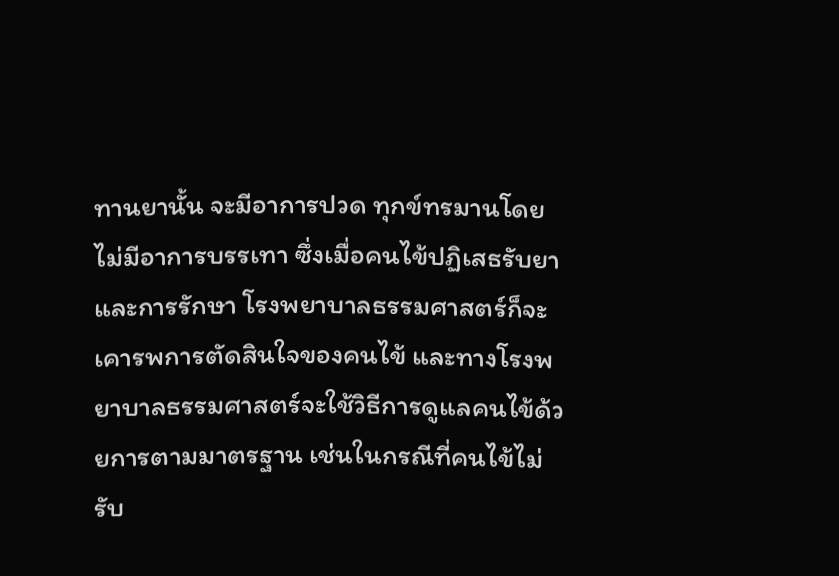ทานยานั้น จะมีอาการปวด ทุกข์ทรมานโดยไม่มีอาการบรรเทา ซึ่งเมื่อคนไข้ปฏิเสธรับยาและการรักษา โรงพยาบาลธรรมศาสตร์ก็จะเคารพการตัดสินใจของคนไข้ และทางโรงพยาบาลธรรมศาสตร์จะใช้วิธีการดูแลคนไข้ด้วยการตามมาตรฐาน เช่นในกรณีที่คนไข้ไม่รับ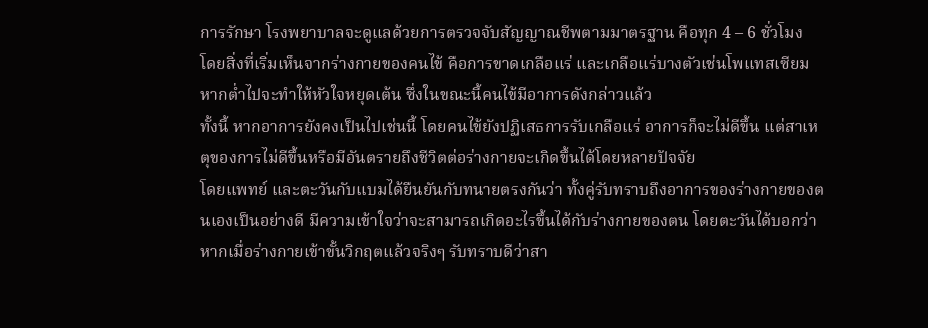การรักษา โรงพยาบาลจะดูแลด้วยการตรวจจับสัญญาณชีพตามมาตรฐาน คือทุก 4 – 6 ชั่วโมง
โดยสิ่งที่เริ่มเห็นจากร่างกายของคนไข้ คือการขาดเกลือแร่ และเกลือแร่บางตัวเช่นโพแทสเซียม หากต่ำไปจะทำให้หัวใจหยุดเต้น ซึ่งในขณะนี้คนไข้มีอาการดังกล่าวแล้ว
ทั้งนี้ หากอาการยังคงเป็นไปเช่นนี้ โดยคนไข้ยังปฏิเสธการรับเกลือแร่ อาการก็จะไม่ดีขึ้น แต่สาเหตุของการไม่ดีขึ้นหรือมีอันตรายถึงชีวิตต่อร่างกายจะเกิดขึ้นได้โดยหลายปัจจัย
โดยแพทย์ และตะวันกับแบมได้ยืนยันกับทนายตรงกันว่า ทั้งคู่รับทราบถึงอาการของร่างกายของตนเองเป็นอย่างดี มีความเข้าใจว่าจะสามารถเกิดอะไรขึ้นได้กับร่างกายของตน โดยตะวันได้บอกว่า หากเมื่อร่างกายเข้าขั้นวิกฤตแล้วจริงๆ รับทราบดีว่าสา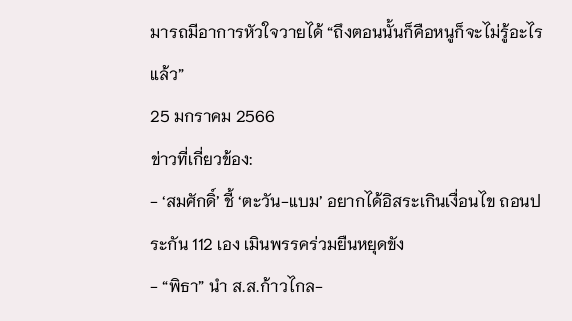มารถมีอาการหัวใจวายได้ “ถึงตอนนั้นก็คือหนูก็จะไม่รู้อะไรแล้ว”
25 มกราคม 2566
ข่าวที่เกี่ยวข้อง:
- ‘สมศักดิ์’ ชี้ ‘ตะวัน-แบม’ อยากได้อิสระเกินเงื่อนไข ถอนประกัน 112 เอง เมินพรรคร่วมยืนหยุดขัง
- “พิธา” นำ ส.ส.ก้าวไกล-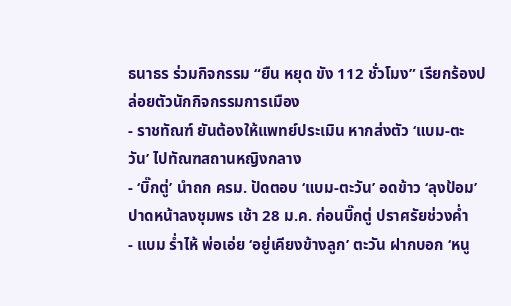ธนาธร ร่วมกิจกรรม “ยืน หยุด ขัง 112 ชั่วโมง” เรียกร้องปล่อยตัวนักกิจกรรมการเมือง
- ราชทัณฑ์ ยันต้องให้แพทย์ประเมิน หากส่งตัว ‘แบม-ตะวัน’ ไปทัณฑสถานหญิงกลาง
- ‘บิ๊กตู่’ นำถก ครม. ปัดตอบ ‘แบม-ตะวัน’ อดข้าว ‘ลุงป้อม’ ปาดหน้าลงชุมพร เช้า 28 ม.ค. ก่อนบิ๊กตู่ ปราศรัยช่วงค่ำ
- แบม ร่ำไห้ พ่อเอ่ย ‘อยู่เคียงข้างลูก’ ตะวัน ฝากบอก ‘หนู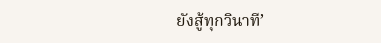ยังสู้ทุกวินาที’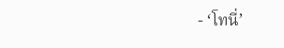- ‘โทนี่’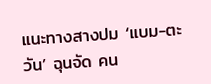แนะทางสางปม ‘แบม-ตะวัน’ ฉุนจัด คน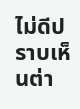ไม่ดีปราบเห็นต่า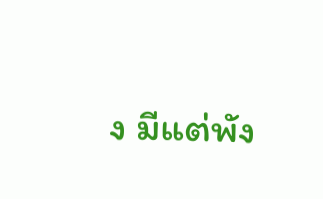ง มีแต่พัง